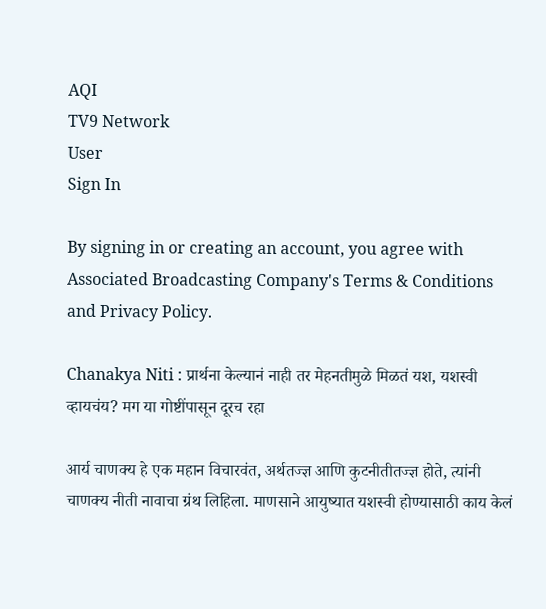AQI
TV9 Network
User
Sign In

By signing in or creating an account, you agree with Associated Broadcasting Company's Terms & Conditions and Privacy Policy.

Chanakya Niti : प्रार्थना केल्यानं नाही तर मेहनतीमुळे मिळतं यश, यशस्वी व्हायचंय? मग या गोष्टींपासून दूरच रहा

आर्य चाणक्य हे एक महान विचारवंत, अर्थतज्ज्ञ आणि कुटनीतीतज्ज्ञ होते, त्यांनी चाणक्य नीती नावाचा ग्रंथ लिहिला. माणसाने आयुष्यात यशस्वी होण्यासाठी काय केलं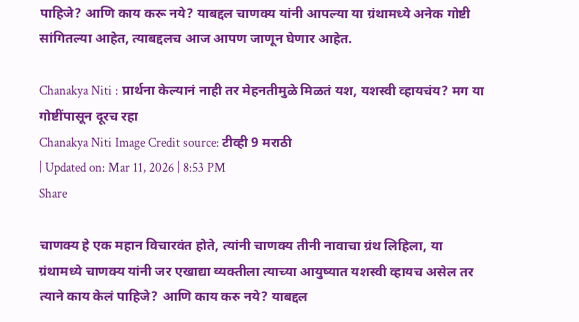पाहिजे? आणि काय करू नये? याबद्दल चाणक्य यांनी आपल्या या ग्रंथामध्ये अनेक गोष्टी सांगितल्या आहेत, त्याबद्दलच आज आपण जाणून घेणार आहेत.

Chanakya Niti : प्रार्थना केल्यानं नाही तर मेहनतीमुळे मिळतं यश, यशस्वी व्हायचंय? मग या गोष्टींपासून दूरच रहा
Chanakya Niti Image Credit source: टीव्ही 9 मराठी
| Updated on: Mar 11, 2026 | 8:53 PM
Share

चाणक्य हे एक महान विचारवंत होते, त्यांनी चाणक्य तीनी नावाचा ग्रंथ लिहिला, या ग्रंथामध्ये चाणक्य यांनी जर एखाद्या व्यक्तीला त्याच्या आयुष्यात यशस्वी व्हायच असेल तर त्याने काय केलं पाहिजे? आणि काय करु नये? याबद्दल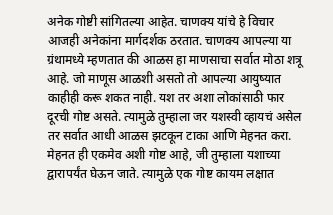अनेक गोष्टी सांगितल्या आहेत. चाणक्य यांचे हे विचार आजही अनेकांना मार्गदर्शक ठरतात. चाणक्य आपल्या या ग्रंथामध्ये म्हणतात की आळस हा माणसाचा सर्वात मोठा शत्रू आहे. जो माणूस आळशी असतो तो आपल्या आयुष्यात काहीही करू शकत नाही. यश तर अशा लोकांसाठी फार दूरची गोष्ट असते. त्यामुळे तुम्हाला जर यशस्वी व्हायचं असेल तर सर्वात आधी आळस झटकून टाका आणि मेहनत करा. मेहनत ही एकमेव अशी गोष्ट आहे, जी तुम्हाला यशाच्या द्वारापर्यंत घेऊन जाते. त्यामुळे एक गोष्ट कायम लक्षात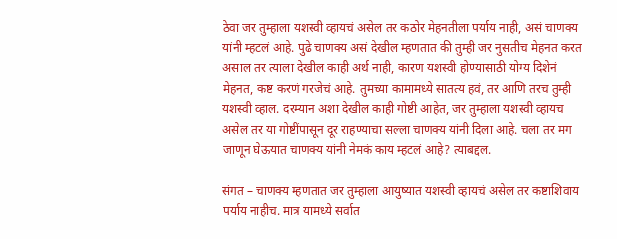ठेवा जर तुम्हाला यशस्वी व्हायचं असेल तर कठोर मेहनतीला पर्याय नाही, असं चाणक्य यांनी म्हटलं आहे. पुढे चाणक्य असं देखील म्हणतात की तुम्ही जर नुसतीच मेहनत करत असाल तर त्याला देखील काही अर्थ नाही, कारण यशस्वी होण्यासाठी योग्य दिशेनं मेहनत, कष्ट करणं गरजेचं आहे. तुमच्या कामामध्ये सातत्य हवं, तर आणि तरच तुम्ही यशस्वी व्हाल. दरम्यान अशा देखील काही गोष्टी आहेत, जर तुम्हाला यशस्वी व्हायच असेल तर या गोष्टींपासून दूर राहण्याचा सल्ला चाणक्य यांनी दिला आहे. चला तर मग जाणून घेऊयात चाणक्य यांनी नेमकं काय म्हटलं आहे? त्याबद्दल.

संगत – चाणक्य म्हणतात जर तुम्हाला आयुष्यात यशस्वी व्हायचं असेल तर कष्टाशिवाय पर्याय नाहीच. मात्र यामध्ये सर्वात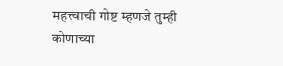महत्त्वाची गोष्ट म्हणजे तुम्ही कोणाच्या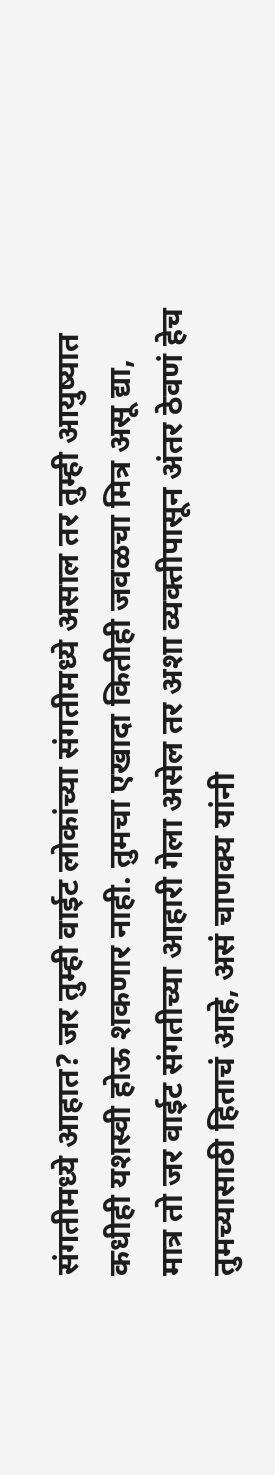संगतीमध्ये आहात? जर तुम्ही वाईट लोकांच्या संगतीमध्ये असाल तर तुम्ही आयुष्यात कधीही यशस्वी होऊ शकणार नाही. तुमचा एखादा कितीही जवळचा मित्र असू द्या, मात्र तो जर वाईट संगतीच्या आहारी गेला असेल तर अशा व्यक्तीपासून अंतर ठेवणं हेच तुमच्यासाठी हिताचं आहे, असं चाणक्य यांनी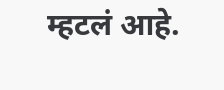म्हटलं आहे.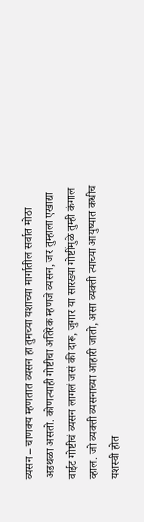व्यसन – चाणक्य म्हणतात व्यसन हा तुमच्या यशाच्या मार्गातील सर्वात मोठा अडथळा असतो. कोणत्याही गोष्टीचा अतिरेक म्हणजे व्यसन, जर तुम्हाला एखाद्या वाईट गोष्टीचं व्यसन लागलं जसं की दारू, जुगार या सारख्या गोष्टींमुळे तुम्ही कंगाल व्हाल. जो व्यक्ती व्यसनाच्या आहारी जातो, असा व्यक्ती त्याच्या आयुष्यात कधीच यशस्वी होत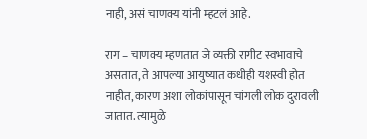नाही, असं चाणक्य यांनी म्हटलं आहे.

राग – चाणक्य म्हणतात जे व्यक्ती रागीट स्वभावाचे असतात, ते आपल्या आयुष्यात कधीही यशस्वी होत नाहीत, कारण अशा लोकांपासून चांगली लोक दुरावली जातात. त्यामुळे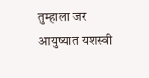तुम्हाला जर आयुष्यात यशस्वी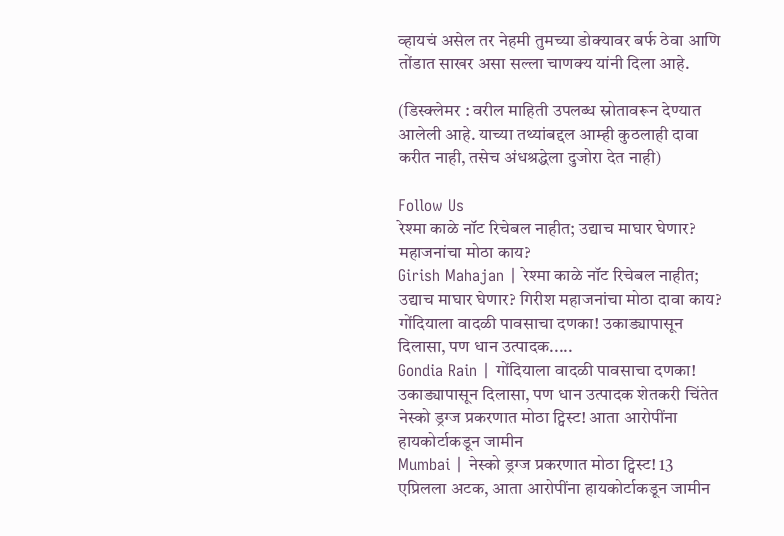व्हायचं असेल तर नेहमी तुमच्या डोक्यावर बर्फ ठेवा आणि तोंडात साखर असा सल्ला चाणक्य यांनी दिला आहे.

(डिस्क्लेमर : वरील माहिती उपलब्ध स्रोतावरून देण्यात आलेली आहे. याच्या तथ्यांबद्दल आम्ही कुठलाही दावा करीत नाही, तसेच अंधश्रद्धेला दुजोरा देत नाही)

Follow Us
रेश्मा काळे नॉट रिचेबल नाहीत; उद्याच माघार घेणार? महाजनांचा मोठा काय?
Girish Mahajan | रेश्मा काळे नॉट रिचेबल नाहीत; उद्याच माघार घेणार? गिरीश महाजनांचा मोठा दावा काय?
गोंदियाला वादळी पावसाचा दणका! उकाड्यापासून दिलासा, पण धान उत्पादक.....
Gondia Rain | गोंदियाला वादळी पावसाचा दणका! उकाड्यापासून दिलासा, पण धान उत्पादक शेतकरी चिंतेत
नेस्को ड्रग्ज प्रकरणात मोठा ट्विस्ट! आता आरोपींना हायकोर्टाकडून जामीन
Mumbai | नेस्को ड्रग्ज प्रकरणात मोठा ट्विस्ट! 13 एप्रिलला अटक, आता आरोपींना हायकोर्टाकडून जामीन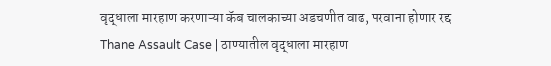वृद्धाला मारहाण करणाऱ्या कॅब चालकाच्या अडचणीत वाढ, परवाना होणार रद्द
Thane Assault Case | ठाण्यातील वृद्धाला मारहाण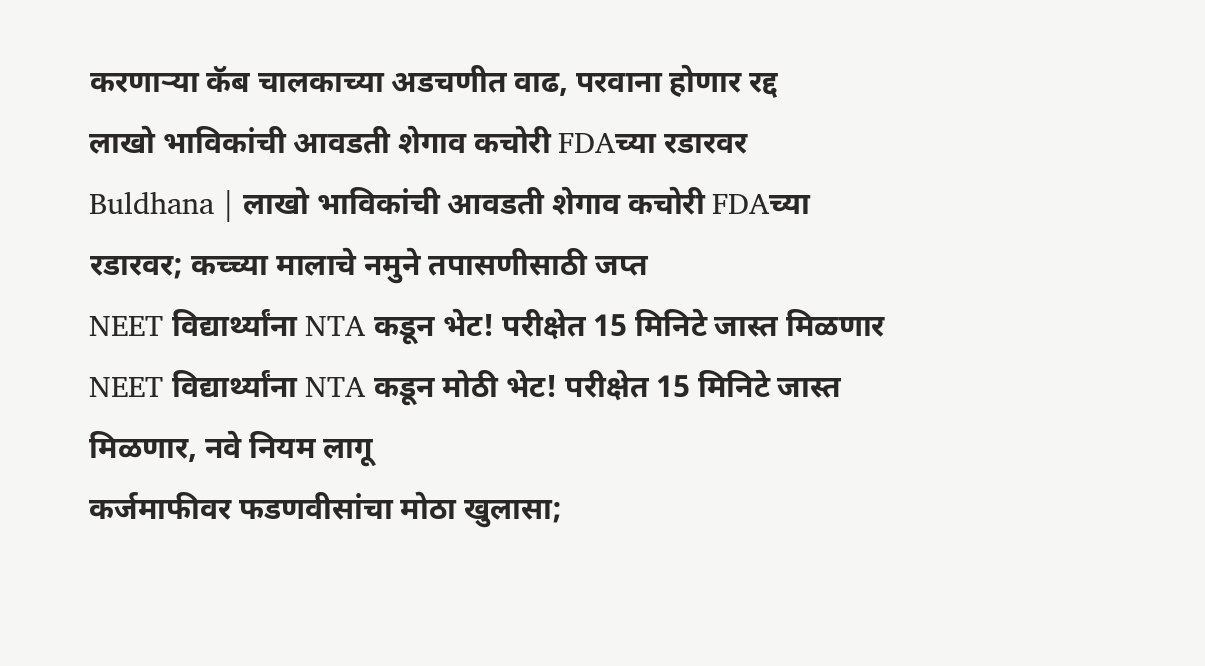करणाऱ्या कॅब चालकाच्या अडचणीत वाढ, परवाना होणार रद्द
लाखो भाविकांची आवडती शेगाव कचोरी FDAच्या रडारवर
Buldhana | लाखो भाविकांची आवडती शेगाव कचोरी FDAच्या रडारवर; कच्च्या मालाचे नमुने तपासणीसाठी जप्त
NEET विद्यार्थ्यांना NTA कडून भेट! परीक्षेत 15 मिनिटे जास्त मिळणार
NEET विद्यार्थ्यांना NTA कडून मोठी भेट! परीक्षेत 15 मिनिटे जास्त मिळणार, नवे नियम लागू
कर्जमाफीवर फडणवीसांचा मोठा खुलासा;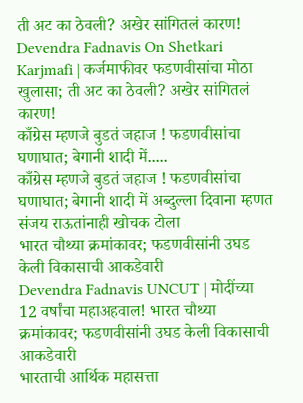ती अट का ठेवली? अखेर सांगितलं कारण!
Devendra Fadnavis On Shetkari Karjmafi | कर्जमाफीवर फडणवीसांचा मोठा खुलासा; ती अट का ठेवली? अखेर सांगितलं कारण!
काँग्रेस म्हणजे बुडतं जहाज ! फडणवीसांचा घणाघात; बेगानी शादी में.....
काँग्रेस म्हणजे बुडतं जहाज ! फडणवीसांचा घणाघात; बेगानी शादी में अब्दुल्ला दिवाना म्हणत संजय राऊतांनाही खोचक टोला
भारत चौथ्या क्रमांकावर; फडणवीसांनी उघड केली विकासाची आकडेवारी
Devendra Fadnavis UNCUT | मोदींच्या 12 वर्षांचा महाअहवाल! भारत चौथ्या क्रमांकावर; फडणवीसांनी उघड केली विकासाची आकडेवारी
भारताची आर्थिक महासत्ता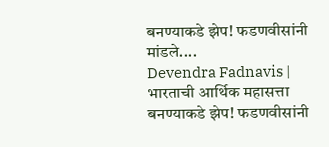बनण्याकडे झेप! फडणवीसांनी मांडले....
Devendra Fadnavis | भारताची आर्थिक महासत्ता बनण्याकडे झेप! फडणवीसांनी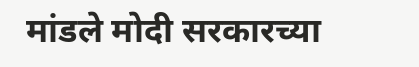मांडले मोदी सरकारच्या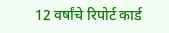12 वर्षांचे रिपोर्ट कार्ड